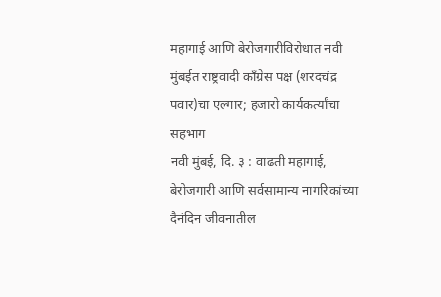महागाई आणि बेरोजगारीविरोधात नवी मुंबईत राष्ट्रवादी काँग्रेस पक्ष (शरदचंद्र पवार)चा एल्गार; हजारो कार्यकर्त्यांचा सहभाग
नवी मुंबई, दि. ३ : वाढती महागाई, बेरोजगारी आणि सर्वसामान्य नागरिकांच्या दैनंदिन जीवनातील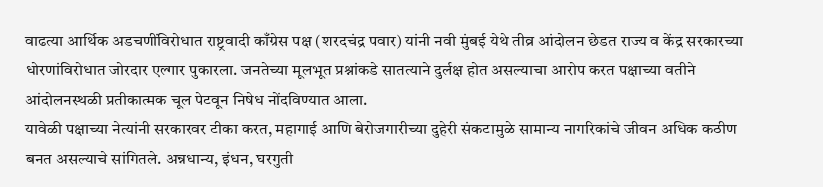वाढत्या आर्थिक अडचणींविरोधात राष्ट्रवादी काँग्रेस पक्ष (शरदचंद्र पवार) यांनी नवी मुंबई येथे तीव्र आंदोलन छेडत राज्य व केंद्र सरकारच्या धोरणांविरोधात जोरदार एल्गार पुकारला. जनतेच्या मूलभूत प्रश्नांकडे सातत्याने दुर्लक्ष होत असल्याचा आरोप करत पक्षाच्या वतीने आंदोलनस्थळी प्रतीकात्मक चूल पेटवून निषेध नोंदविण्यात आला.
यावेळी पक्षाच्या नेत्यांनी सरकारवर टीका करत, महागाई आणि बेरोजगारीच्या दुहेरी संकटामुळे सामान्य नागरिकांचे जीवन अधिक कठीण बनत असल्याचे सांगितले. अन्नधान्य, इंधन, घरगुती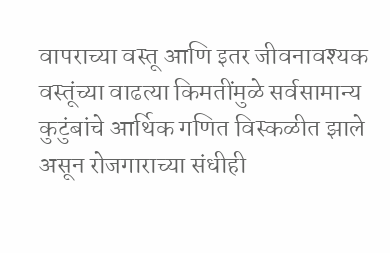वापराच्या वस्तू आणि इतर जीवनावश्यक वस्तूंच्या वाढत्या किमतींमुळे सर्वसामान्य कुटुंबांचे आर्थिक गणित विस्कळीत झाले असून रोजगाराच्या संधीही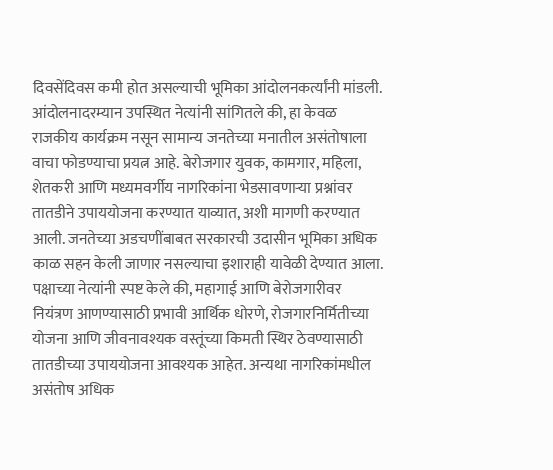दिवसेंदिवस कमी होत असल्याची भूमिका आंदोलनकर्त्यांनी मांडली.
आंदोलनादरम्यान उपस्थित नेत्यांनी सांगितले की, हा केवळ राजकीय कार्यक्रम नसून सामान्य जनतेच्या मनातील असंतोषाला वाचा फोडण्याचा प्रयत्न आहे. बेरोजगार युवक, कामगार, महिला, शेतकरी आणि मध्यमवर्गीय नागरिकांना भेडसावणाऱ्या प्रश्नांवर तातडीने उपाययोजना करण्यात याव्यात, अशी मागणी करण्यात आली. जनतेच्या अडचणींबाबत सरकारची उदासीन भूमिका अधिक काळ सहन केली जाणार नसल्याचा इशाराही यावेळी देण्यात आला.
पक्षाच्या नेत्यांनी स्पष्ट केले की, महागाई आणि बेरोजगारीवर नियंत्रण आणण्यासाठी प्रभावी आर्थिक धोरणे, रोजगारनिर्मितीच्या योजना आणि जीवनावश्यक वस्तूंच्या किमती स्थिर ठेवण्यासाठी तातडीच्या उपाययोजना आवश्यक आहेत. अन्यथा नागरिकांमधील असंतोष अधिक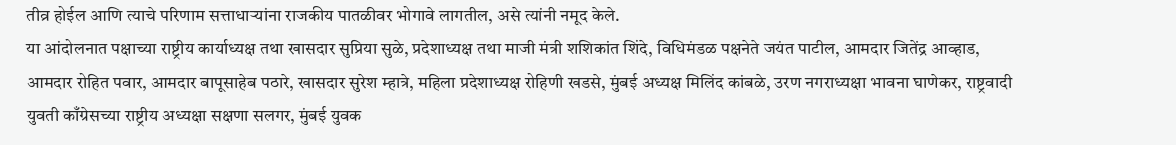तीव्र होईल आणि त्याचे परिणाम सत्ताधाऱ्यांना राजकीय पातळीवर भोगावे लागतील, असे त्यांनी नमूद केले.
या आंदोलनात पक्षाच्या राष्ट्रीय कार्याध्यक्ष तथा खासदार सुप्रिया सुळे, प्रदेशाध्यक्ष तथा माजी मंत्री शशिकांत शिंदे, विधिमंडळ पक्षनेते जयंत पाटील, आमदार जितेंद्र आव्हाड, आमदार रोहित पवार, आमदार बापूसाहेब पठारे, खासदार सुरेश म्हात्रे, महिला प्रदेशाध्यक्ष रोहिणी खडसे, मुंबई अध्यक्ष मिलिंद कांबळे, उरण नगराध्यक्षा भावना घाणेकर, राष्ट्रवादी युवती काँग्रेसच्या राष्ट्रीय अध्यक्षा सक्षणा सलगर, मुंबई युवक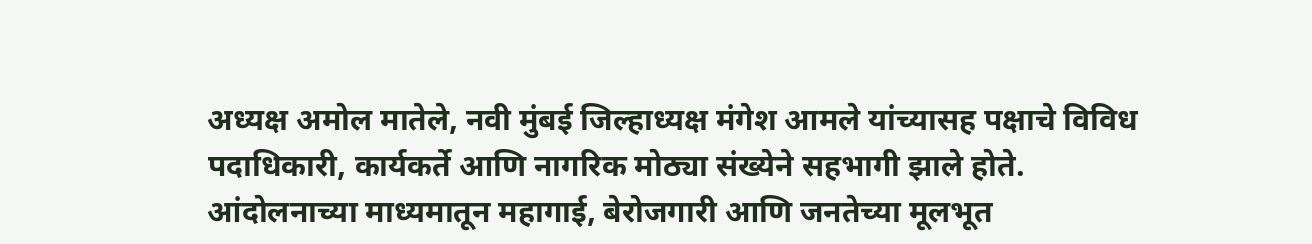अध्यक्ष अमोल मातेले, नवी मुंबई जिल्हाध्यक्ष मंगेश आमले यांच्यासह पक्षाचे विविध पदाधिकारी, कार्यकर्ते आणि नागरिक मोठ्या संख्येने सहभागी झाले होते.
आंदोलनाच्या माध्यमातून महागाई, बेरोजगारी आणि जनतेच्या मूलभूत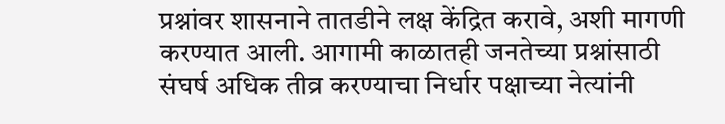प्रश्नांवर शासनाने तातडीने लक्ष केंद्रित करावे, अशी मागणी करण्यात आली. आगामी काळातही जनतेच्या प्रश्नांसाठी संघर्ष अधिक तीव्र करण्याचा निर्धार पक्षाच्या नेत्यांनी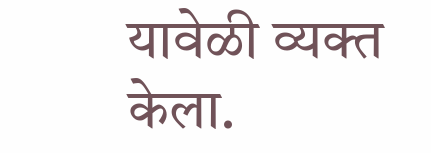यावेळी व्यक्त केला.